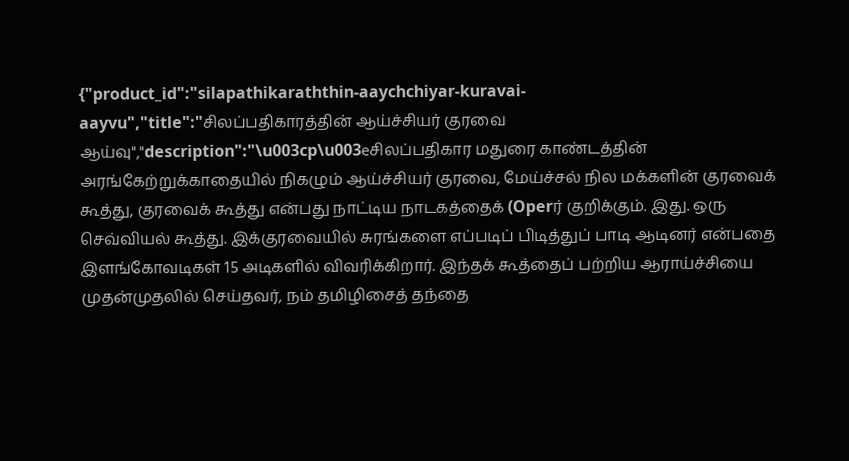{"product_id":"silapathikaraththin-aaychchiyar-kuravai-aayvu","title":"சிலப்பதிகாரத்தின் ஆய்ச்சியர் குரவை ஆய்வு","description":"\u003cp\u003eசிலப்பதிகார மதுரை காண்டத்தின் அரங்கேற்றுக்காதையில் நிகழும் ஆய்ச்சியர் குரவை, மேய்ச்சல் நில மக்களின் குரவைக் கூத்து, குரவைக் கூத்து என்பது நாட்டிய நாடகத்தைக் (Operர் குறிக்கும். இது. ஒரு செவ்வியல் கூத்து. இக்குரவையில் சுரங்களை எப்படிப் பிடித்துப் பாடி ஆடினர் என்பதை இளங்கோவடிகள் 15 அடிகளில் விவரிக்கிறார். இந்தக் கூத்தைப் பற்றிய ஆராய்ச்சியை முதன்முதலில் செய்தவர், நம் தமிழிசைத் தந்தை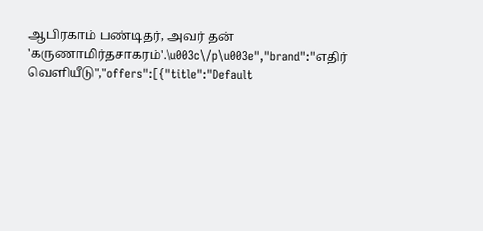ஆபிரகாம் பண்டிதர், அவர் தன் 'கருணாமிர்தசாகரம்'.\u003c\/p\u003e","brand":"எதிர் வெளியீடு","offers":[{"title":"Default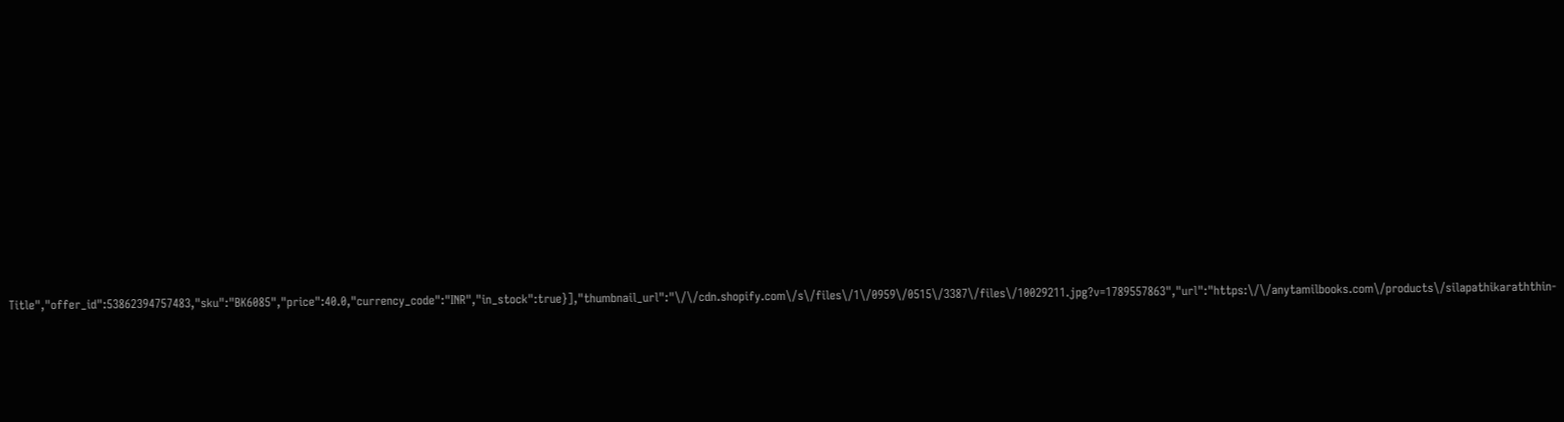Title","offer_id":53862394757483,"sku":"BK6085","price":40.0,"currency_code":"INR","in_stock":true}],"thumbnail_url":"\/\/cdn.shopify.com\/s\/files\/1\/0959\/0515\/3387\/files\/10029211.jpg?v=1789557863","url":"https:\/\/anytamilbooks.com\/products\/silapathikaraththin-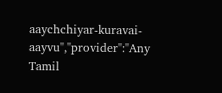aaychchiyar-kuravai-aayvu","provider":"Any Tamil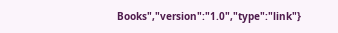Books","version":"1.0","type":"link"}